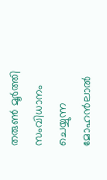തരുണ്‍ മൂര്‍ത്തി സംവിധാനം ചെയ്യുന്ന മോഹന്‍ലാല്‍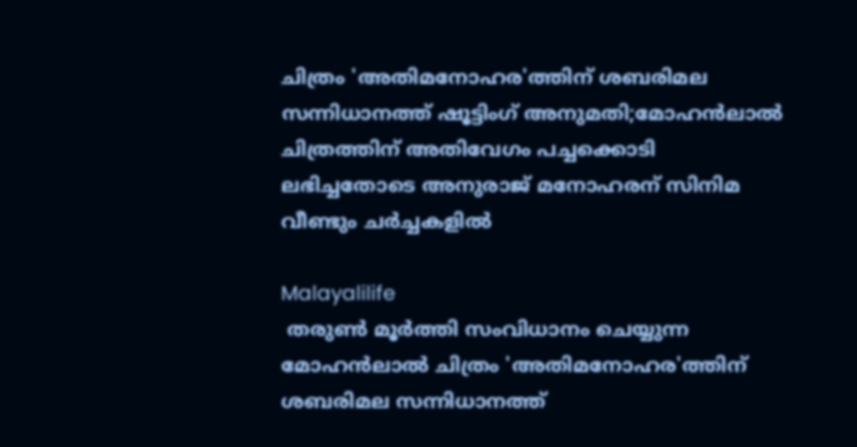ചിത്രം 'അതിമനോഹര'ത്തിന് ശബരിമല സന്നിധാനത്ത് ഷൂട്ടിംഗ് അനുമതി;മോഹന്‍ലാല്‍ ചിത്രത്തിന് അതിവേഗം പച്ചക്കൊടി ലഭിച്ചതോടെ അനുരാജ് മനോഹരന് സിനിമ വീണ്ടും ചര്‍ച്ചകളില്‍

Malayalilife
 തരുണ്‍ മൂര്‍ത്തി സംവിധാനം ചെയ്യുന്ന മോഹന്‍ലാല്‍ ചിത്രം 'അതിമനോഹര'ത്തിന് ശബരിമല സന്നിധാനത്ത്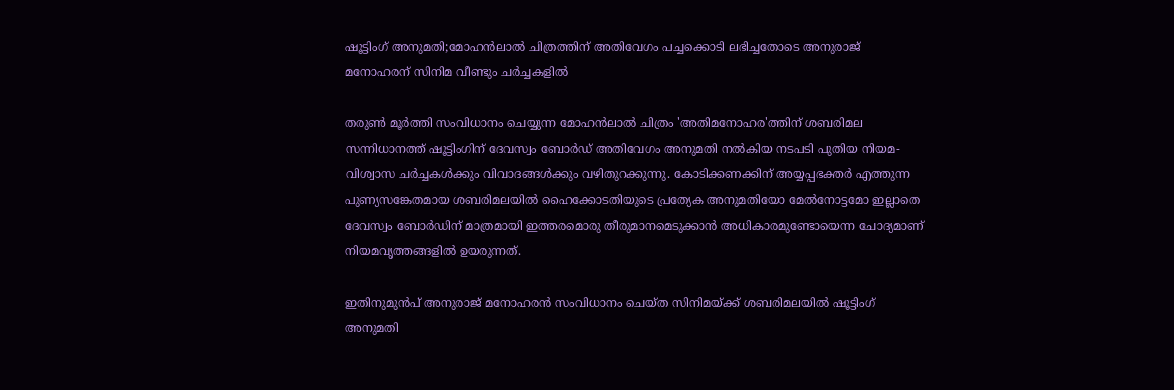ഷൂട്ടിംഗ് അനുമതി;മോഹന്‍ലാല്‍ ചിത്രത്തിന് അതിവേഗം പച്ചക്കൊടി ലഭിച്ചതോടെ അനുരാജ് മനോഹരന് സിനിമ വീണ്ടും ചര്‍ച്ചകളില്‍

തരുണ്‍ മൂര്‍ത്തി സംവിധാനം ചെയ്യുന്ന മോഹന്‍ലാല്‍ ചിത്രം 'അതിമനോഹര'ത്തിന് ശബരിമല സന്നിധാനത്ത് ഷൂട്ടിംഗിന് ദേവസ്വം ബോര്‍ഡ് അതിവേഗം അനുമതി നല്‍കിയ നടപടി പുതിയ നിയമ-വിശ്വാസ ചര്‍ച്ചകള്‍ക്കും വിവാദങ്ങള്‍ക്കും വഴിതുറക്കുന്നു. കോടിക്കണക്കിന് അയ്യപ്പഭക്തര്‍ എത്തുന്ന പുണ്യസങ്കേതമായ ശബരിമലയില്‍ ഹൈക്കോടതിയുടെ പ്രത്യേക അനുമതിയോ മേല്‍നോട്ടമോ ഇല്ലാതെ ദേവസ്വം ബോര്‍ഡിന് മാത്രമായി ഇത്തരമൊരു തീരുമാനമെടുക്കാന്‍ അധികാരമുണ്ടോയെന്ന ചോദ്യമാണ് നിയമവൃത്തങ്ങളില്‍ ഉയരുന്നത്.

ഇതിനുമുന്‍പ് അനുരാജ് മനോഹരന്‍ സംവിധാനം ചെയ്ത സിനിമയ്ക്ക് ശബരിമലയില്‍ ഷൂട്ടിംഗ് അനുമതി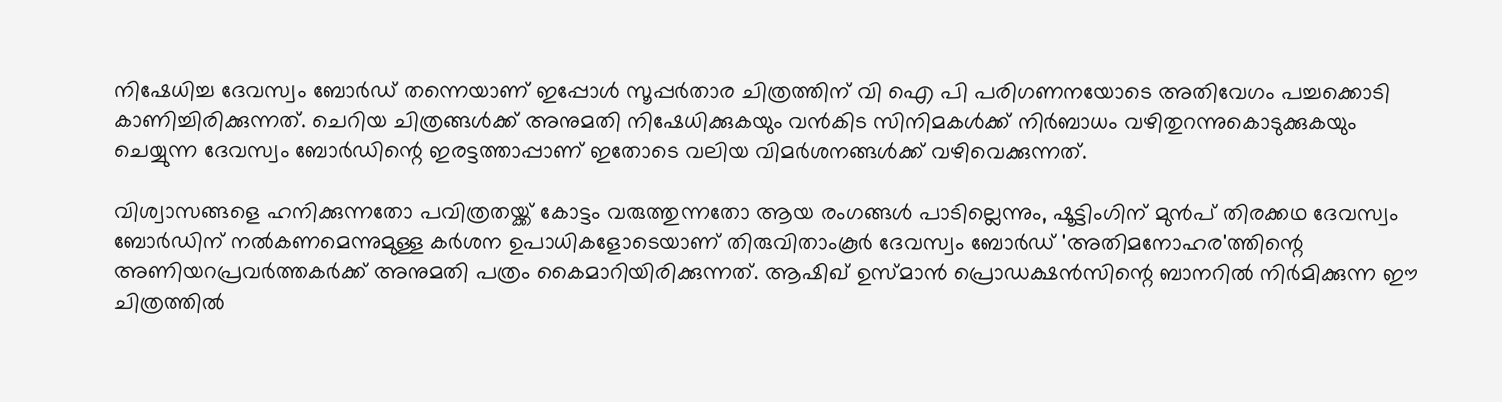നിഷേധിച്ച ദേവസ്വം ബോര്‍ഡ് തന്നെയാണ് ഇപ്പോള്‍ സൂപ്പര്‍താര ചിത്രത്തിന് വി ഐ പി പരിഗണനയോടെ അതിവേഗം പച്ചക്കൊടി കാണിച്ചിരിക്കുന്നത്. ചെറിയ ചിത്രങ്ങള്‍ക്ക് അനുമതി നിഷേധിക്കുകയും വന്‍കിട സിനിമകള്‍ക്ക് നിര്‍ബാധം വഴിതുറന്നുകൊടുക്കുകയും ചെയ്യുന്ന ദേവസ്വം ബോര്‍ഡിന്റെ ഇരട്ടത്താപ്പാണ് ഇതോടെ വലിയ വിമര്‍ശനങ്ങള്‍ക്ക് വഴിവെക്കുന്നത്.

വിശ്വാസങ്ങളെ ഹനിക്കുന്നതോ പവിത്രതയ്ക്ക് കോട്ടം വരുത്തുന്നതോ ആയ രംഗങ്ങള്‍ പാടില്ലെന്നും, ഷൂട്ടിംഗിന് മുന്‍പ് തിരക്കഥ ദേവസ്വം ബോര്‍ഡിന് നല്‍കണമെന്നുമുള്ള കര്‍ശന ഉപാധികളോടെയാണ് തിരുവിതാംകൂര്‍ ദേവസ്വം ബോര്‍ഡ് 'അതിമനോഹര'ത്തിന്റെ അണിയറപ്രവര്‍ത്തകര്‍ക്ക് അനുമതി പത്രം കൈമാറിയിരിക്കുന്നത്. ആഷിഖ് ഉസ്മാന്‍ പ്രൊഡക്ഷന്‍സിന്റെ ബാനറില്‍ നിര്‍മിക്കുന്ന ഈ ചിത്രത്തില്‍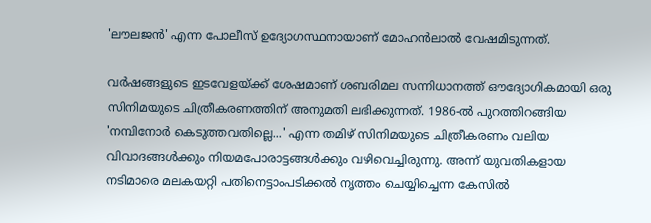'ലൗലജന്‍' എന്ന പോലീസ് ഉദ്യോഗസ്ഥനായാണ് മോഹന്‍ലാല്‍ വേഷമിടുന്നത്.

വര്‍ഷങ്ങളുടെ ഇടവേളയ്ക്ക് ശേഷമാണ് ശബരിമല സന്നിധാനത്ത് ഔദ്യോഗികമായി ഒരു സിനിമയുടെ ചിത്രീകരണത്തിന് അനുമതി ലഭിക്കുന്നത്. 1986-ല്‍ പുറത്തിറങ്ങിയ 'നമ്പിനോര്‍ കെടുത്തവതില്ലെ...' എന്ന തമിഴ് സിനിമയുടെ ചിത്രീകരണം വലിയ വിവാദങ്ങള്‍ക്കും നിയമപോരാട്ടങ്ങള്‍ക്കും വഴിവെച്ചിരുന്നു. അന്ന് യുവതികളായ നടിമാരെ മലകയറ്റി പതിനെട്ടാംപടിക്കല്‍ നൃത്തം ചെയ്യിച്ചെന്ന കേസില്‍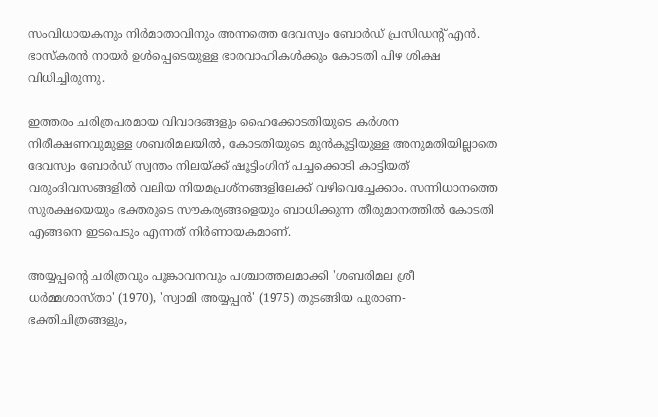സംവിധായകനും നിര്‍മാതാവിനും അന്നത്തെ ദേവസ്വം ബോര്‍ഡ് പ്രസിഡന്റ് എന്‍. ഭാസ്‌കരന്‍ നായര്‍ ഉള്‍പ്പെടെയുള്ള ഭാരവാഹികള്‍ക്കും കോടതി പിഴ ശിക്ഷ വിധിച്ചിരുന്നു.

ഇത്തരം ചരിത്രപരമായ വിവാദങ്ങളും ഹൈക്കോടതിയുടെ കര്‍ശന നിരീക്ഷണവുമുള്ള ശബരിമലയില്‍, കോടതിയുടെ മുന്‍കൂട്ടിയുള്ള അനുമതിയില്ലാതെ ദേവസ്വം ബോര്‍ഡ് സ്വന്തം നിലയ്ക്ക് ഷൂട്ടിംഗിന് പച്ചക്കൊടി കാട്ടിയത് വരുംദിവസങ്ങളില്‍ വലിയ നിയമപ്രശ്നങ്ങളിലേക്ക് വഴിവെച്ചേക്കാം. സന്നിധാനത്തെ സുരക്ഷയെയും ഭക്തരുടെ സൗകര്യങ്ങളെയും ബാധിക്കുന്ന തീരുമാനത്തില്‍ കോടതി എങ്ങനെ ഇടപെടും എന്നത് നിര്‍ണായകമാണ്.

അയ്യപ്പന്റെ ചരിത്രവും പൂങ്കാവനവും പശ്ചാത്തലമാക്കി 'ശബരിമല ശ്രീ ധര്‍മ്മശാസ്താ' (1970), 'സ്വാമി അയ്യപ്പന്‍' (1975) തുടങ്ങിയ പുരാണ-ഭക്തിചിത്രങ്ങളും,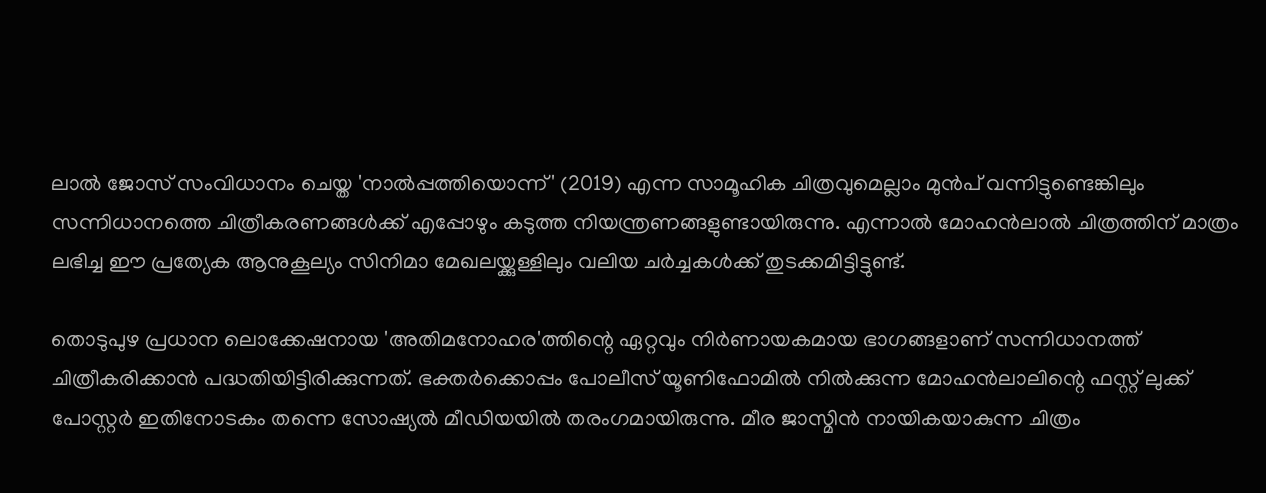ലാല്‍ ജോസ് സംവിധാനം ചെയ്ത 'നാല്‍പ്പത്തിയൊന്ന്' (2019) എന്ന സാമൂഹിക ചിത്രവുമെല്ലാം മുന്‍പ് വന്നിട്ടുണ്ടെങ്കിലും സന്നിധാനത്തെ ചിത്രീകരണങ്ങള്‍ക്ക് എപ്പോഴും കടുത്ത നിയന്ത്രണങ്ങളുണ്ടായിരുന്നു. എന്നാല്‍ മോഹന്‍ലാല്‍ ചിത്രത്തിന് മാത്രം ലഭിച്ച ഈ പ്രത്യേക ആനുകൂല്യം സിനിമാ മേഖലയ്ക്കുള്ളിലും വലിയ ചര്‍ച്ചകള്‍ക്ക് തുടക്കമിട്ടിട്ടുണ്ട്.

തൊടുപുഴ പ്രധാന ലൊക്കേഷനായ 'അതിമനോഹര'ത്തിന്റെ ഏറ്റവും നിര്‍ണായകമായ ഭാഗങ്ങളാണ് സന്നിധാനത്ത് ചിത്രീകരിക്കാന്‍ പദ്ധതിയിട്ടിരിക്കുന്നത്. ഭക്തര്‍ക്കൊപ്പം പോലീസ് യൂണിഫോമില്‍ നില്‍ക്കുന്ന മോഹന്‍ലാലിന്റെ ഫസ്റ്റ് ലുക്ക് പോസ്റ്റര്‍ ഇതിനോടകം തന്നെ സോഷ്യല്‍ മീഡിയയില്‍ തരംഗമായിരുന്നു. മീര ജാസ്മിന്‍ നായികയാകുന്ന ചിത്രം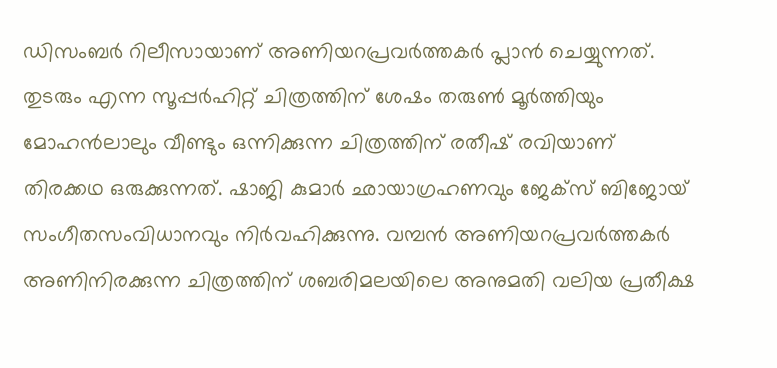ഡിസംബര്‍ റിലീസായാണ് അണിയറപ്രവര്‍ത്തകര്‍ പ്ലാന്‍ ചെയ്യുന്നത്. തുടരും എന്ന സൂപ്പര്‍ഹിറ്റ് ചിത്രത്തിന് ശേഷം തരുണ്‍ മൂര്‍ത്തിയും മോഹന്‍ലാലും വീണ്ടും ഒന്നിക്കുന്ന ചിത്രത്തിന് രതീഷ് രവിയാണ് തിരക്കഥ ഒരുക്കുന്നത്. ഷാജി കുമാര്‍ ഛായാഗ്രഹണവും ജേക്സ് ബിജോയ് സംഗീതസംവിധാനവും നിര്‍വഹിക്കുന്നു. വമ്പന്‍ അണിയറപ്രവര്‍ത്തകര്‍ അണിനിരക്കുന്ന ചിത്രത്തിന് ശബരിമലയിലെ അനുമതി വലിയ പ്രതീക്ഷ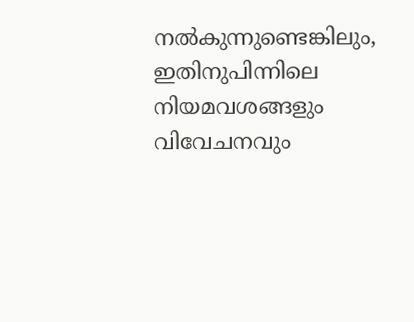നല്‍കുന്നുണ്ടെങ്കിലും, ഇതിനുപിന്നിലെ നിയമവശങ്ങളും വിവേചനവും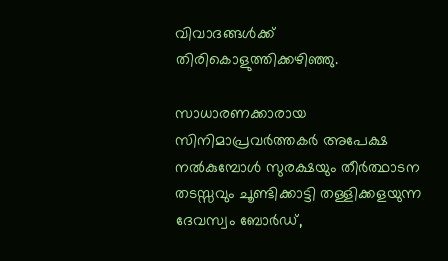വിവാദങ്ങള്‍ക്ക് തിരികൊളുത്തിക്കഴിഞ്ഞു.

സാധാരണക്കാരായ സിനിമാപ്രവര്‍ത്തകര്‍ അപേക്ഷ നല്‍കുമ്പോള്‍ സുരക്ഷയും തീര്‍ത്ഥാടന തടസ്സവും ചൂണ്ടിക്കാട്ടി തള്ളിക്കളയുന്ന ദേവസ്വം ബോര്‍ഡ്,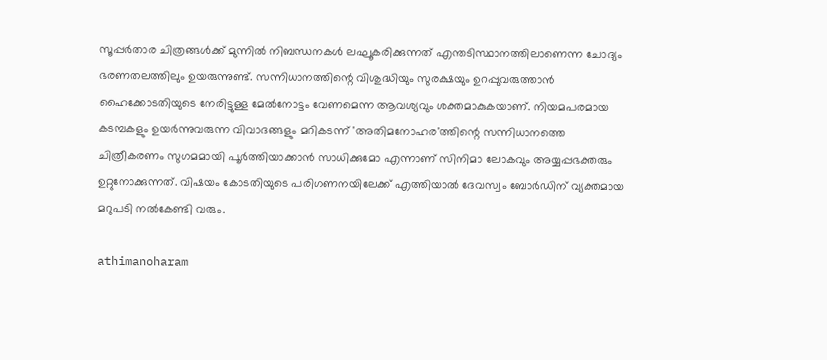സൂപ്പര്‍താര ചിത്രങ്ങള്‍ക്ക് മുന്നില്‍ നിബന്ധനകള്‍ ലഘൂകരിക്കുന്നത് എന്തടിസ്ഥാനത്തിലാണെന്ന ചോദ്യം ഭരണതലത്തിലും ഉയരുന്നുണ്ട്. സന്നിധാനത്തിന്റെ വിശുദ്ധിയും സുരക്ഷയും ഉറപ്പുവരുത്താന്‍ ഹൈക്കോടതിയുടെ നേരിട്ടുള്ള മേല്‍നോട്ടം വേണമെന്ന ആവശ്യവും ശക്തമാകുകയാണ്. നിയമപരമായ കടമ്പകളും ഉയര്‍ന്നുവരുന്ന വിവാദങ്ങളും മറികടന്ന് 'അതിമനോഹര'ത്തിന്റെ സന്നിധാനത്തെ ചിത്രീകരണം സുഗമമായി പൂര്‍ത്തിയാക്കാന്‍ സാധിക്കുമോ എന്നാണ് സിനിമാ ലോകവും അയ്യപ്പഭക്തരും ഉറ്റുനോക്കുന്നത്. വിഷയം കോടതിയുടെ പരിഗണനയിലേക്ക് എത്തിയാല്‍ ദേവസ്വം ബോര്‍ഡിന് വ്യക്തമായ മറുപടി നല്‍കേണ്ടി വരും.

athimanoharam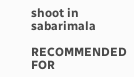shoot in sabarimala

RECOMMENDED FOR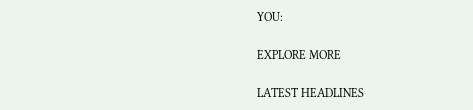YOU:

EXPLORE MORE

LATEST HEADLINES